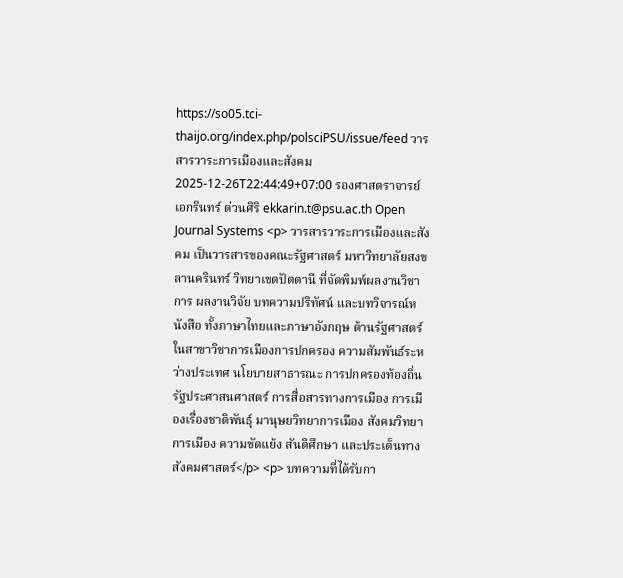https://so05.tci-thaijo.org/index.php/polsciPSU/issue/feed วารสารวาระการเมืองและสังคม 2025-12-26T22:44:49+07:00 รองศาสตราจารย์เอกรินทร์ ต่วนศิริ ekkarin.t@psu.ac.th Open Journal Systems <p> วารสารวาระการเมืองและสังคม เป็นวารสารของคณะรัฐศาสตร์ มหาวิทยาลัยสงขลานครินทร์ วิทยาเขตปัตตานี ที่จัดพิมพ์ผลงานวิชาการ ผลงานวิจัย บทความปริทัศน์ และบทวิจารณ์หนังสือ ทั้งภาษาไทยและภาษาอังกฤษ ด้านรัฐศาสตร์ ในสาขาวิชาการเมืองการปกครอง ความสัมพันธ์ระหว่างประเทศ นโยบายสาธารณะ การปกครองท้องถิ่น รัฐประศาสนศาสตร์ การสื่อสารทางการเมือง การเมืองเรื่องชาติพันธุ์ มานุษยวิทยาการเมือง สังคมวิทยาการเมือง ความขัดแย้ง สันติศึกษา และประเด็นทางสังคมศาสตร์</p> <p> บทความที่ได้รับกา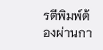รตีพิมพ์ต้องผ่านกา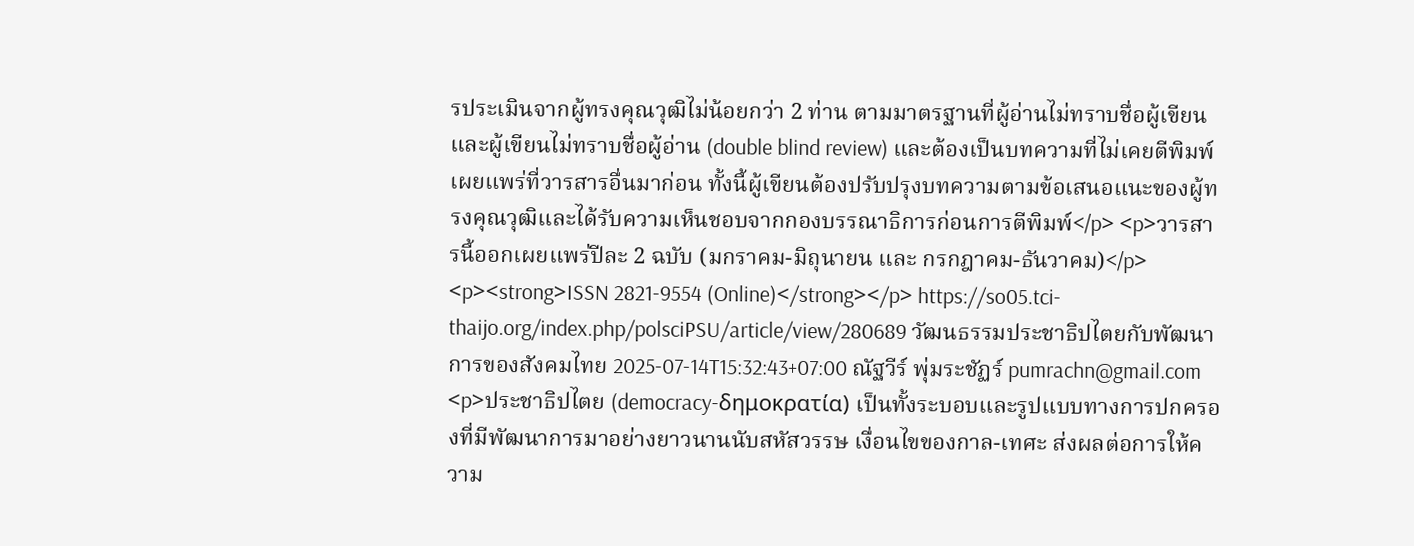รประเมินจากผู้ทรงคุณวุฒิไม่น้อยกว่า 2 ท่าน ตามมาตรฐานที่ผู้อ่านไม่ทราบชื่อผู้เขียนและผู้เขียนไม่ทราบชื่อผู้อ่าน (double blind review) และต้องเป็นบทความที่ไม่เคยตีพิมพ์เผยแพร่ที่วารสารอื่นมาก่อน ทั้งนี้ผู้เขียนต้องปรับปรุงบทความตามข้อเสนอแนะของผู้ทรงคุณวุฒิและได้รับความเห็นชอบจากกองบรรณาธิการก่อนการตีพิมพ์</p> <p>วารสารนี้ออกเผยแพร่ปีละ 2 ฉบับ (มกราคม-มิถุนายน และ กรกฎาคม-ธันวาคม)</p> <p><strong>ISSN 2821-9554 (Online)</strong></p> https://so05.tci-thaijo.org/index.php/polsciPSU/article/view/280689 วัฒนธรรมประชาธิปไตยกับพัฒนาการของสังคมไทย 2025-07-14T15:32:43+07:00 ณัฐวีร์ พุ่มระชัฏร์ pumrachn@gmail.com <p>ประชาธิปไตย (democracy-δημοκρατία) เป็นทั้งระบอบและรูปแบบทางการปกครองที่มีพัฒนาการมาอย่างยาวนานนับสหัสวรรษ เงื่อนไขของกาล-เทศะ ส่งผลต่อการให้ความ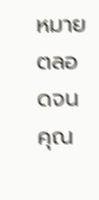หมายตลอดจนคุณ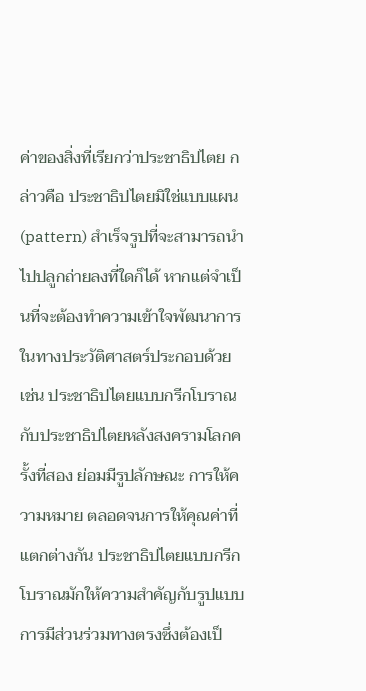ค่าของสิ่งที่เรียกว่าประชาธิปไตย กล่าวคือ ประชาธิปไตยมิใช่แบบแผน (pattern) สำเร็จรูปที่จะสามารถนำไปปลูกถ่ายลงที่ใดก็ได้ หากแต่จำเป็นที่จะต้องทำความเข้าใจพัฒนาการในทางประวัติศาสตร์ประกอบด้วย เช่น ประชาธิปไตยแบบกรีกโบราณ กับประชาธิปไตยหลังสงครามโลกครั้งที่สอง ย่อมมีรูปลักษณะ การให้ความหมาย ตลอดจนการให้คุณค่าที่แตกต่างกัน ประชาธิปไตยแบบกรีกโบราณมักให้ความสำคัญกับรูปแบบการมีส่วนร่วมทางตรงซึ่งต้องเป็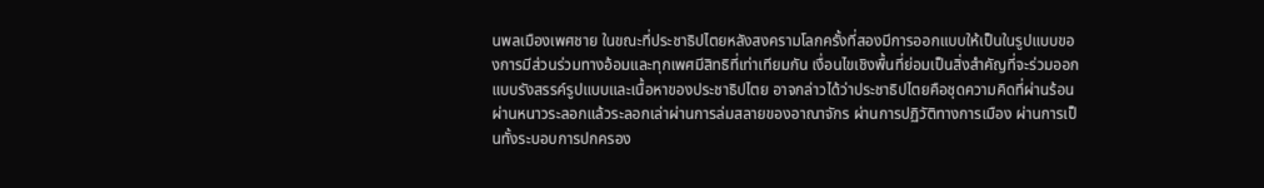นพลเมืองเพศชาย ในขณะที่ประชาธิปไตยหลังสงครามโลกครั้งที่สองมีการออกแบบให้เป็นในรูปแบบของการมีส่วนร่วมทางอ้อมและทุกเพศมีสิทธิที่เท่าเทียมกัน เงื่อนไขเชิงพื้นที่ย่อมเป็นสิ่งสำคัญที่จะร่วมออกแบบรังสรรค์รูปแบบและเนื้อหาของประชาธิปไตย อาจกล่าวได้ว่าประชาธิปไตยคือชุดความคิดที่ผ่านร้อนผ่านหนาวระลอกแล้วระลอกเล่าผ่านการล่มสลายของอาณาจักร ผ่านการปฏิวัติทางการเมือง ผ่านการเป็นทั้งระบอบการปกครอง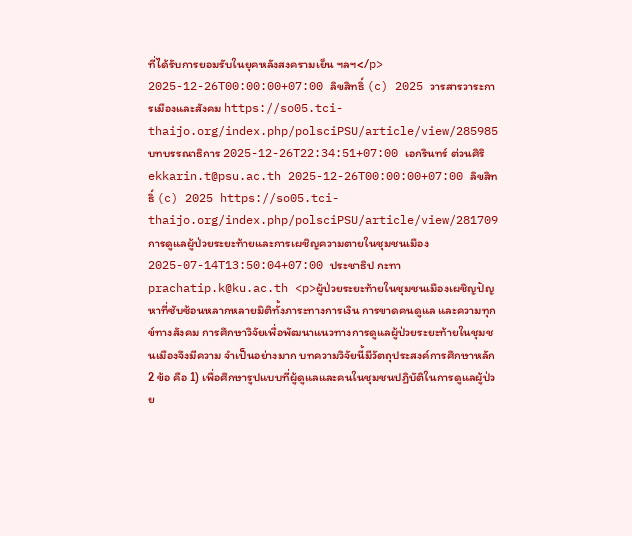ที่ได้รับการยอมรับในยุคหลังสงครามเย็น ฯลฯ</p> 2025-12-26T00:00:00+07:00 ลิขสิทธิ์ (c) 2025 วารสารวาระการเมืองและสังคม https://so05.tci-thaijo.org/index.php/polsciPSU/article/view/285985 บทบรรณาธิการ 2025-12-26T22:34:51+07:00 เอกรินทร์ ต่วนศิริ ekkarin.t@psu.ac.th 2025-12-26T00:00:00+07:00 ลิขสิทธิ์ (c) 2025 https://so05.tci-thaijo.org/index.php/polsciPSU/article/view/281709 การดูแลผู้ป่วยระยะท้ายและการเผชิญความตายในชุมชนเมือง 2025-07-14T13:50:04+07:00 ประชาธิป กะทา prachatip.k@ku.ac.th <p>ผู้ป่วยระยะท้ายในชุมชนเมืองเผชิญปัญหาที่ซับซ้อนหลากหลายมิติทั้งภาระทางการเงิน การขาดคนดูแล และความทุกข์ทางสังคม การศึกษาวิจัยเพื่อพัฒนาแนวทางการดูแลผู้ป่วยระยะท้ายในชุมชนเมืองจึงมีความ จำเป็นอย่างมาก บทความวิจัยนี้มีวัตถุประสงค์การศึกษาหลัก 2 ข้อ คือ 1) เพื่อศึกษารูปแบบที่ผู้ดูแลและคนในชุมชนปฏิบัติในการดูแลผู้ป่วย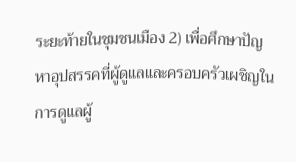ระยะท้ายในชุมชนเมือง 2) เพื่อศึกษาปัญหาอุปสรรคที่ผู้ดูแลและครอบครัวเผชิญในการดูแลผู้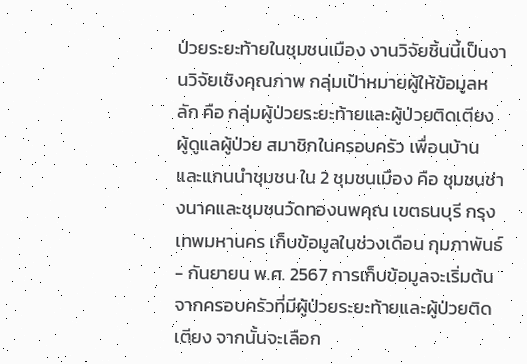ป่วยระยะท้ายในชุมชนเมือง งานวิจัยชิ้นนี้เป็นงานวิจัยเชิงคุณภาพ กลุ่มเป้าหมายผู้ให้ข้อมูลหลัก คือ กลุ่มผู้ป่วยระยะท้ายและผู้ป่วยติดเตียง ผู้ดูแลผู้ป่วย สมาชิกในครอบครัว เพื่อนบ้าน และแกนนำชุมชน ใน 2 ชุมชนเมือง คือ ชุมชนช่างนาคและชุมชนวัดทองนพคุณ เขตธนบุรี กรุงเทพมหานคร เก็บข้อมูลในช่วงเดือน กุมภาพันธ์ - กันยายน พ.ศ. 2567 การเก็บข้อมูลจะเริ่มต้นจากครอบครัวที่มีผู้ป่วยระยะท้ายและผู้ป่วยติดเตียง จากนั้นจะเลือก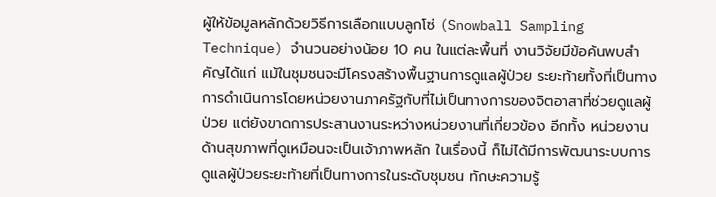ผู้ให้ข้อมูลหลักด้วยวิธีการเลือกแบบลูกโซ่ (Snowball Sampling Technique) จำนวนอย่างน้อย 10 คน ในแต่ละพื้นที่ งานวิจัยมีข้อค้นพบสำคัญได้แก่ แม้ในชุมชนจะมีโครงสร้างพื้นฐานการดูแลผู้ป่วย ระยะท้ายทั้งที่เป็นทางการดำเนินการโดยหน่วยงานภาครัฐกับที่ไม่เป็นทางการของจิตอาสาที่ช่วยดูแลผู้ป่วย แต่ยังขาดการประสานงานระหว่างหน่วยงานที่เกี่ยวข้อง อีกทั้ง หน่วยงานด้านสุขภาพที่ดูเหมือนจะเป็นเจ้าภาพหลัก ในเรื่องนี้ ก็ไม่ได้มีการพัฒนาระบบการดูแลผู้ป่วยระยะท้ายที่เป็นทางการในระดับชุมชน ทักษะความรู้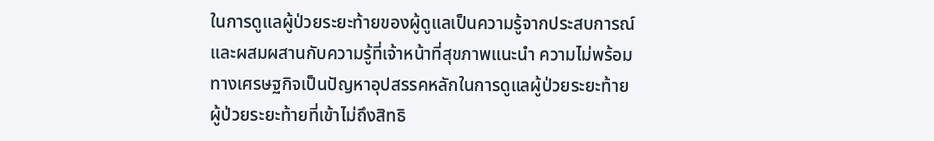ในการดูแลผู้ป่วยระยะท้ายของผู้ดูแลเป็นความรู้จากประสบการณ์และผสมผสานกับความรู้ที่เจ้าหน้าที่สุขภาพแนะนำ ความไม่พร้อมทางเศรษฐกิจเป็นปัญหาอุปสรรคหลักในการดูแลผู้ป่วยระยะท้าย ผู้ป่วยระยะท้ายที่เข้าไม่ถึงสิทธิ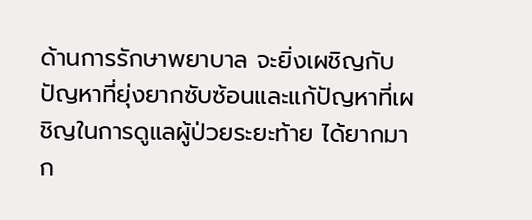ด้านการรักษาพยาบาล จะยิ่งเผชิญกับปัญหาที่ยุ่งยากซับซ้อนและแก้ปัญหาที่เผชิญในการดูแลผู้ป่วยระยะท้าย ได้ยากมาก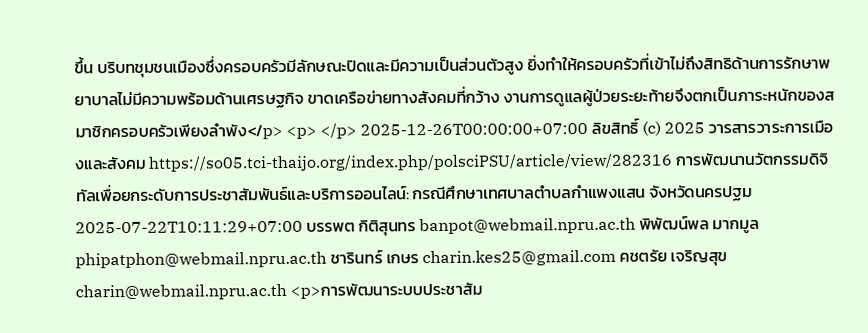ขึ้น บริบทชุมชนเมืองซึ่งครอบครัวมีลักษณะปิดและมีความเป็นส่วนตัวสูง ยิ่งทำให้ครอบครัวที่เข้าไม่ถึงสิทธิด้านการรักษาพยาบาลไม่มีความพร้อมด้านเศรษฐกิจ ขาดเครือข่ายทางสังคมที่กว้าง งานการดูแลผู้ป่วยระยะท้ายจึงตกเป็นภาระหนักของสมาชิกครอบครัวเพียงลำพัง</p> <p> </p> 2025-12-26T00:00:00+07:00 ลิขสิทธิ์ (c) 2025 วารสารวาระการเมืองและสังคม https://so05.tci-thaijo.org/index.php/polsciPSU/article/view/282316 การพัฒนานวัตกรรมดิจิทัลเพื่อยกระดับการประชาสัมพันธ์และบริการออนไลน์: กรณีศึกษาเทศบาลตำบลกำแพงแสน จังหวัดนครปฐม 2025-07-22T10:11:29+07:00 บรรพต กิติสุนทร banpot@webmail.npru.ac.th พิพัฒน์พล มากมูล phipatphon@webmail.npru.ac.th ชารินทร์ เกษร charin.kes25@gmail.com คชตรัย เจริญสุข charin@webmail.npru.ac.th <p>การพัฒนาระบบประชาสัม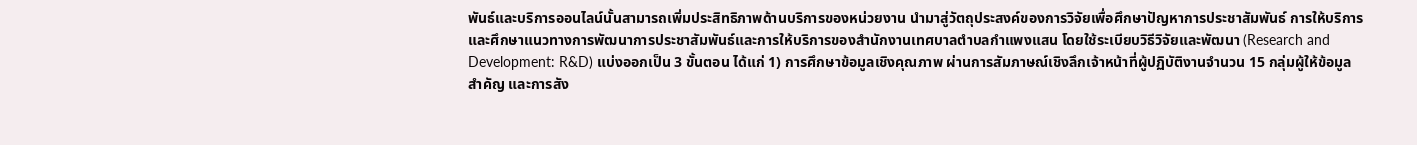พันธ์และบริการออนไลน์นั้นสามารถเพิ่มประสิทธิภาพด้านบริการของหน่วยงาน นำมาสู่วัตถุประสงค์ของการวิจัยเพื่อศึกษาปัญหาการประชาสัมพันธ์ การให้บริการ และศึกษาแนวทางการพัฒนาการประชาสัมพันธ์และการให้บริการของสำนักงานเทศบาลตำบลกำแพงแสน โดยใช้ระเบียบวิธีวิจัยและพัฒนา (Research and Development: R&D) แบ่งออกเป็น 3 ขั้นตอน ได้แก่ 1) การศึกษาข้อมูลเชิงคุณภาพ ผ่านการสัมภาษณ์เชิงลึกเจ้าหน้าที่ผู้ปฏิบัติงานจำนวน 15 กลุ่มผู้ให้ข้อมูลสำคัญ และการสัง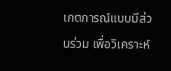เกตการณ์แบบมีส่วนร่วม เพื่อวิเคราะห์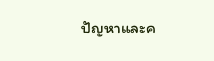ปัญหาและค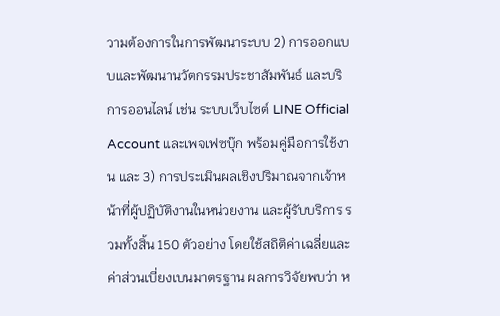วามต้องการในการพัฒนาระบบ 2) การออกแบบและพัฒนานวัตกรรมประชาสัมพันธ์ และบริการออนไลน์ เช่น ระบบเว็บไซต์ LINE Official Account และเพจเฟซบุ๊ก พร้อมคู่มือการใช้งาน และ 3) การประเมินผลเชิงปริมาณจากเจ้าหน้าที่ผู้ปฏิบัติงานในหน่วยงาน และผู้รับบริการ รวมทั้งสิ้น 150 ตัวอย่าง โดยใช้สถิติค่าเฉลี่ยและค่าส่วนเบี่ยงเบนมาตรฐาน ผลการวิจัยพบว่า ห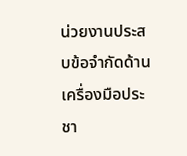น่วยงานประสบข้อจำกัดด้านเครื่องมือประชา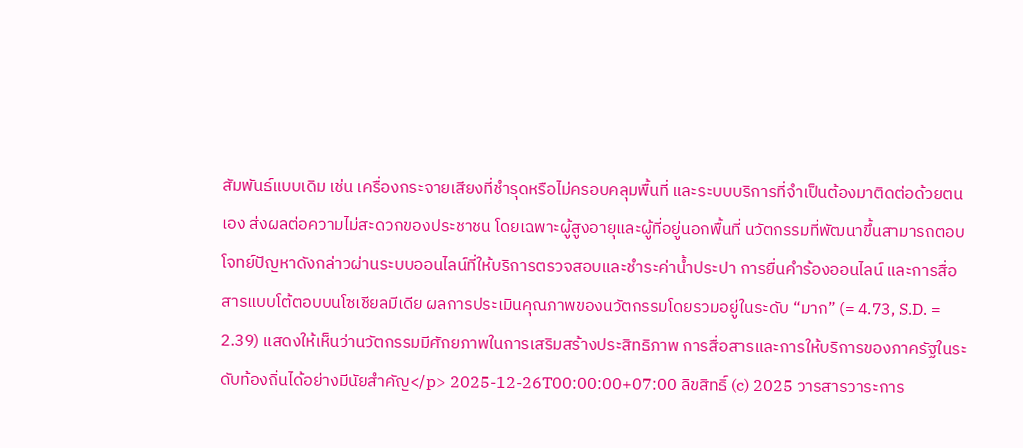สัมพันธ์แบบเดิม เช่น เครื่องกระจายเสียงที่ชำรุดหรือไม่ครอบคลุมพื้นที่ และระบบบริการที่จำเป็นต้องมาติดต่อด้วยตนเอง ส่งผลต่อความไม่สะดวกของประชาชน โดยเฉพาะผู้สูงอายุและผู้ที่อยู่นอกพื้นที่ นวัตกรรมที่พัฒนาขึ้นสามารถตอบโจทย์ปัญหาดังกล่าวผ่านระบบออนไลน์ที่ให้บริการตรวจสอบและชำระค่าน้ำประปา การยื่นคำร้องออนไลน์ และการสื่อสารแบบโต้ตอบบนโซเชียลมีเดีย ผลการประเมินคุณภาพของนวัตกรรมโดยรวมอยู่ในระดับ “มาก” (= 4.73, S.D. = 2.39) แสดงให้เห็นว่านวัตกรรมมีศักยภาพในการเสริมสร้างประสิทธิภาพ การสื่อสารและการให้บริการของภาครัฐในระดับท้องถิ่นได้อย่างมีนัยสำคัญ</p> 2025-12-26T00:00:00+07:00 ลิขสิทธิ์ (c) 2025 วารสารวาระการ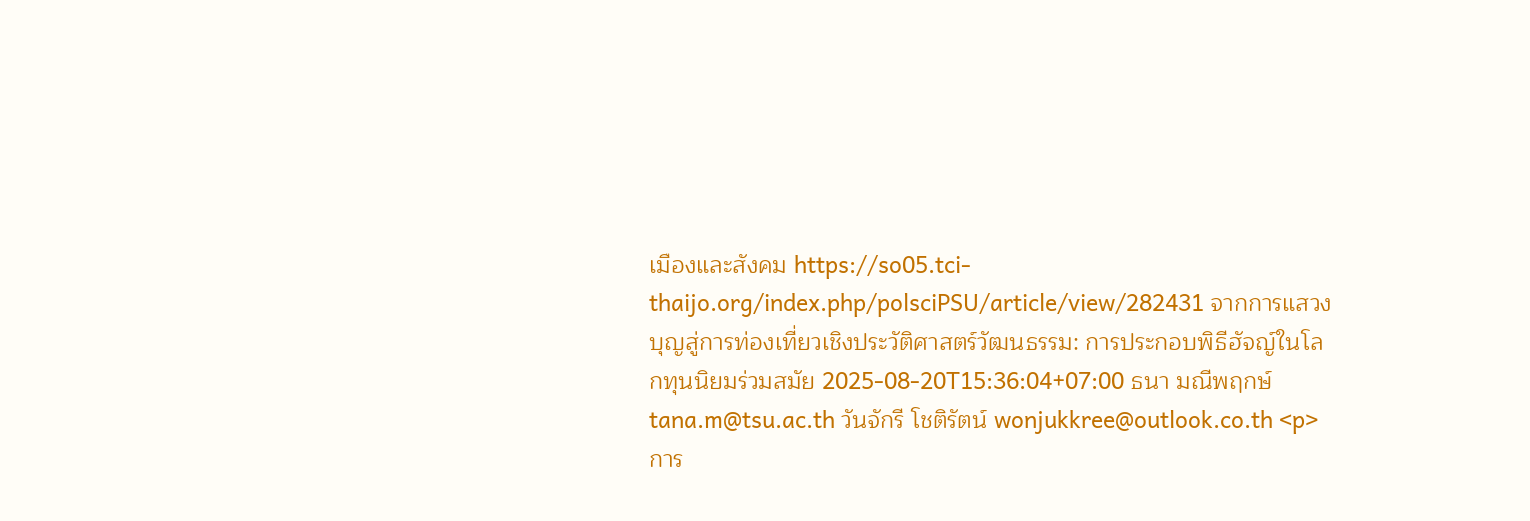เมืองและสังคม https://so05.tci-thaijo.org/index.php/polsciPSU/article/view/282431 จากการแสวงบุญสู่การท่องเที่ยวเชิงประวัติศาสตร์วัฒนธรรม: การประกอบพิธีฮัจญ์ในโลกทุนนิยมร่วมสมัย 2025-08-20T15:36:04+07:00 ธนา มณีพฤกษ์ tana.m@tsu.ac.th วันจักรี โชติรัตน์ wonjukkree@outlook.co.th <p>การ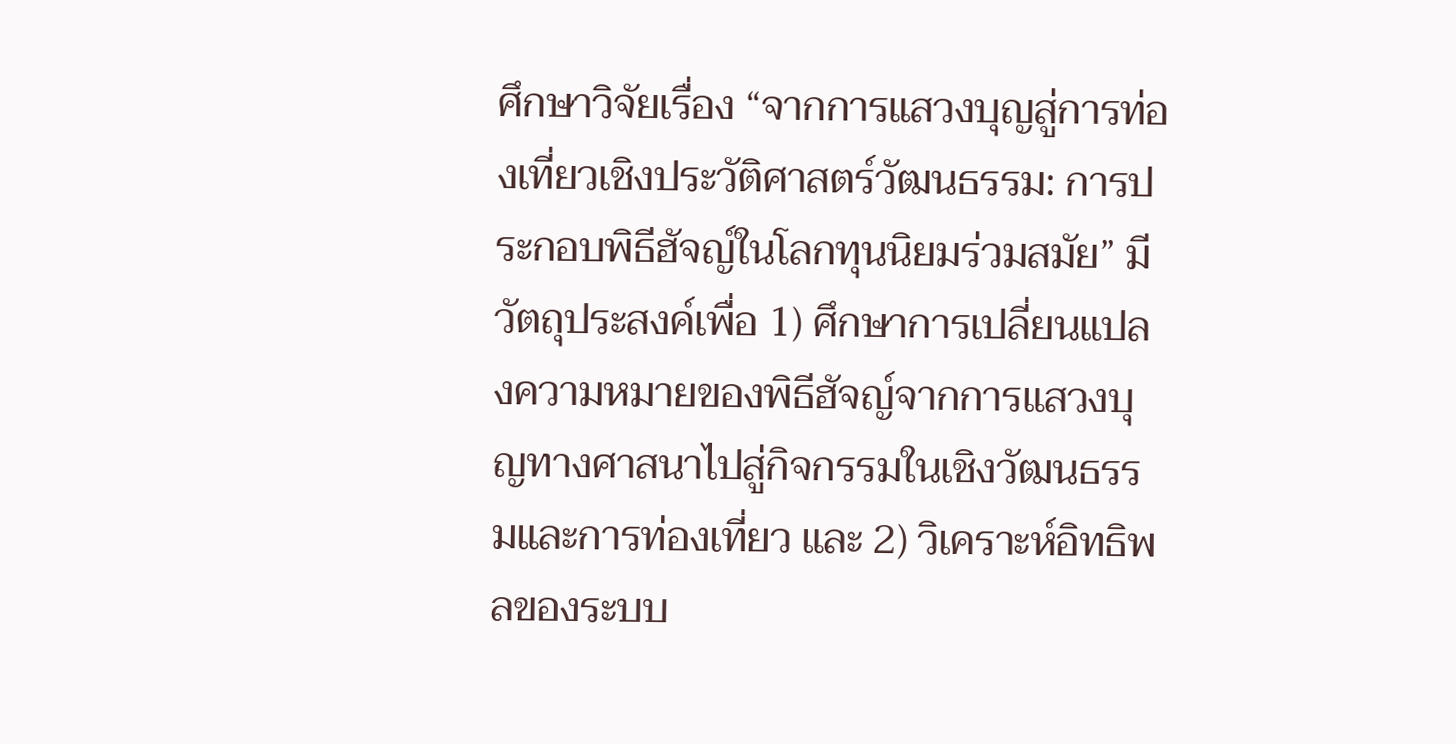ศึกษาวิจัยเรื่อง “จากการแสวงบุญสู่การท่องเที่ยวเชิงประวัติศาสตร์วัฒนธรรม: การประกอบพิธีฮัจญ์ในโลกทุนนิยมร่วมสมัย” มีวัตถุประสงค์เพื่อ 1) ศึกษาการเปลี่ยนแปลงความหมายของพิธีฮัจญ์จากการแสวงบุญทางศาสนาไปสู่กิจกรรมในเชิงวัฒนธรรมและการท่องเที่ยว และ 2) วิเคราะห์อิทธิพลของระบบ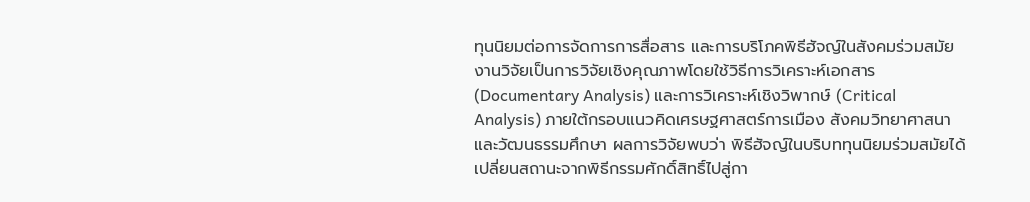ทุนนิยมต่อการจัดการการสื่อสาร และการบริโภคพิธีฮัจญ์ในสังคมร่วมสมัย งานวิจัยเป็นการวิจัยเชิงคุณภาพโดยใช้วิธีการวิเคราะห์เอกสาร (Documentary Analysis) และการวิเคราะห์เชิงวิพากษ์ (Critical Analysis) ภายใต้กรอบแนวคิดเศรษฐศาสตร์การเมือง สังคมวิทยาศาสนา และวัฒนธรรมศึกษา ผลการวิจัยพบว่า พิธีฮัจญ์ในบริบททุนนิยมร่วมสมัยได้เปลี่ยนสถานะจากพิธีกรรมศักดิ์สิทธิ์ไปสู่กา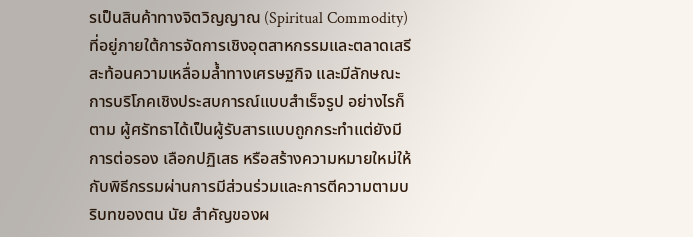รเป็นสินค้าทางจิตวิญญาณ (Spiritual Commodity) ที่อยู่ภายใต้การจัดการเชิงอุตสาหกรรมและตลาดเสรี สะท้อนความเหลื่อมล้ำทางเศรษฐกิจ และมีลักษณะการบริโภคเชิงประสบการณ์แบบสำเร็จรูป อย่างไรก็ตาม ผู้ศรัทธาได้เป็นผู้รับสารแบบถูกกระทำแต่ยังมีการต่อรอง เลือกปฏิเสธ หรือสร้างความหมายใหม่ให้กับพิธีกรรมผ่านการมีส่วนร่วมและการตีความตามบริบทของตน นัย สำคัญของผ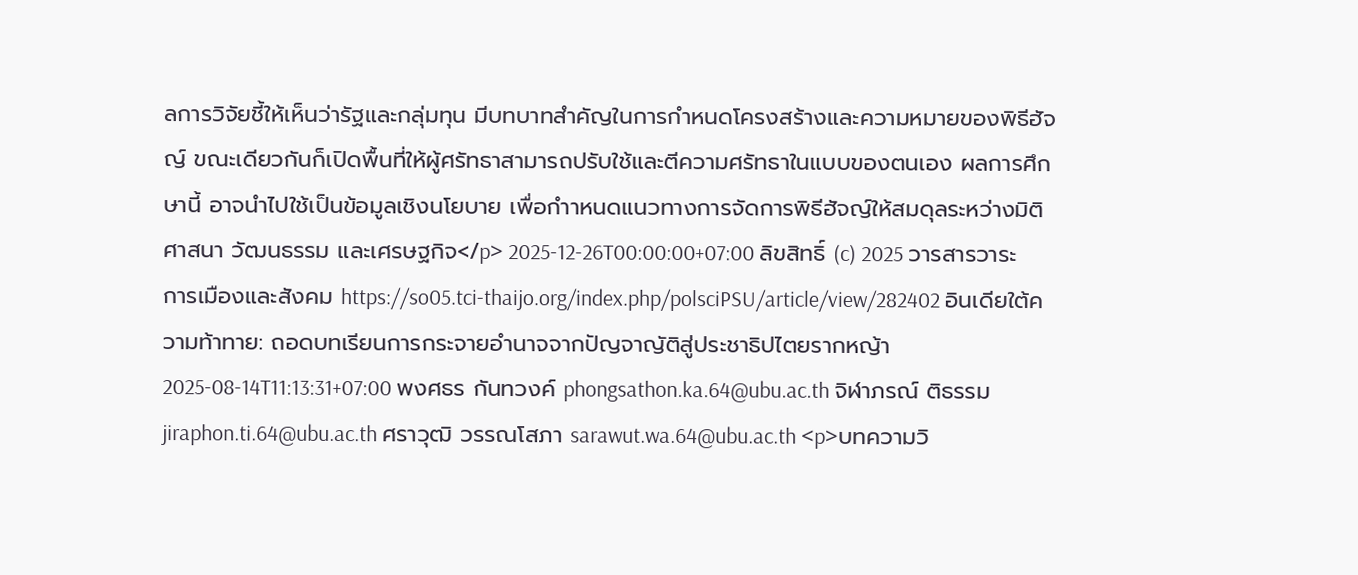ลการวิจัยชี้ให้เห็นว่ารัฐและกลุ่มทุน มีบทบาทสำคัญในการกำหนดโครงสร้างและความหมายของพิธีฮัจญ์ ขณะเดียวกันก็เปิดพื้นที่ให้ผู้ศรัทธาสามารถปรับใช้และตีความศรัทธาในแบบของตนเอง ผลการศึกษานี้ อาจนำไปใช้เป็นข้อมูลเชิงนโยบาย เพื่อกำาหนดแนวทางการจัดการพิธีฮัจญ์ให้สมดุลระหว่างมิติศาสนา วัฒนธรรม และเศรษฐกิจ</p> 2025-12-26T00:00:00+07:00 ลิขสิทธิ์ (c) 2025 วารสารวาระการเมืองและสังคม https://so05.tci-thaijo.org/index.php/polsciPSU/article/view/282402 อินเดียใต้ความท้าทาย: ถอดบทเรียนการกระจายอำนาจจากปัญจาญัติสู่ประชาธิปไตยรากหญ้า 2025-08-14T11:13:31+07:00 พงศธร กันทวงค์ phongsathon.ka.64@ubu.ac.th จิฬาภรณ์ ติธรรม jiraphon.ti.64@ubu.ac.th ศราวุฒิ วรรณโสภา sarawut.wa.64@ubu.ac.th <p>บทความวิ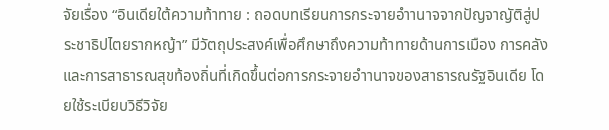จัยเรื่อง “อินเดียใต้ความท้าทาย : ถอดบทเรียนการกระจายอำานาจจากปัญจาญัติสู่ประชาธิปไตยรากหญ้า” มีวัตถุประสงค์เพื่อศึกษาถึงความท้าทายด้านการเมือง การคลัง และการสาธารณสุขท้องถิ่นที่เกิดขึ้นต่อการกระจายอำานาจของสาธารณรัฐอินเดีย โดยใช้ระเบียบวิธีวิจัย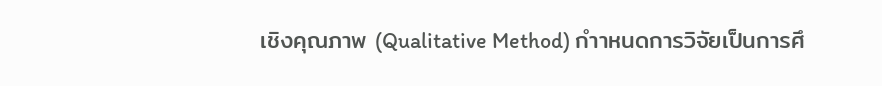เชิงคุณภาพ (Qualitative Method) กำาหนดการวิจัยเป็นการศึ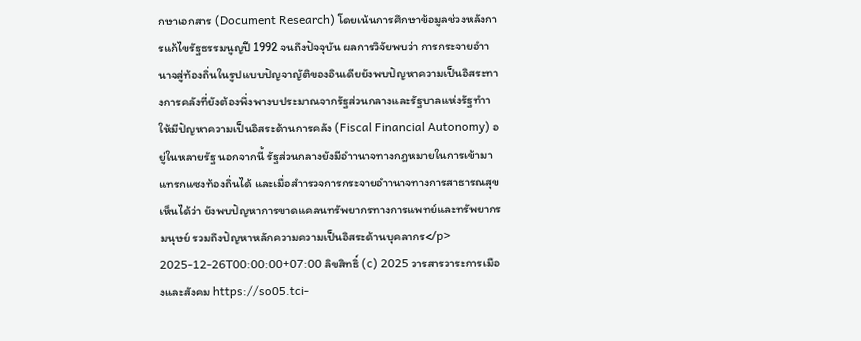กษาเอกสาร (Document Research) โดยเน้นการศึกษาข้อมูลช่วงหลังการแก้ไขรัฐธรรมนูญปี 1992 จนถึงปัจจุบัน ผลการวิจัยพบว่า การกระจายอำานาจสู่ท้องถิ่นในรูปแบบปัญจาญัติของอินเดียยังพบปัญหาความเป็นอิสระทางการคลังที่ยังต้องพึ่งพางบประมาณจากรัฐส่วนกลางและรัฐบาลแห่งรัฐทำาให้มีปัญหาความเป็นอิสระด้านการคลัง (Fiscal Financial Autonomy) อยู่ในหลายรัฐ นอกจากนี้ รัฐส่วนกลางยังมีอำานาจทางกฎหมายในการเข้ามาแทรกแซงท้องถิ่นได้ และเมื่อสำารวจการกระจายอำานาจทางการสาธารณสุขเห็นได้ว่า ยังพบปัญหาการขาดแคลนทรัพยากรทางการแพทย์และทรัพยากรมนุษย์ รวมถึงปัญหาหลักความความเป็นอิสระด้านบุคลากร</p> 2025-12-26T00:00:00+07:00 ลิขสิทธิ์ (c) 2025 วารสารวาระการเมืองและสังคม https://so05.tci-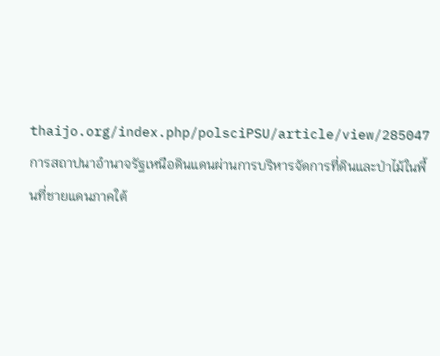thaijo.org/index.php/polsciPSU/article/view/285047 การสถาปนาอำนาจรัฐเหนือดินแดนผ่านการบริหารจัดการที่ดินและป่าไม้ในพื้นที่ชายแดนภาคใต้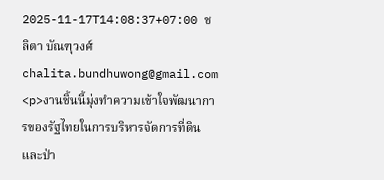2025-11-17T14:08:37+07:00 ชลิตา บัณฑุวงศ์ chalita.bundhuwong@gmail.com <p>งานชิ้นนี้มุ่งทำความเข้าใจพัฒนาการของรัฐไทยในการบริหารจัดการที่ดินและป่า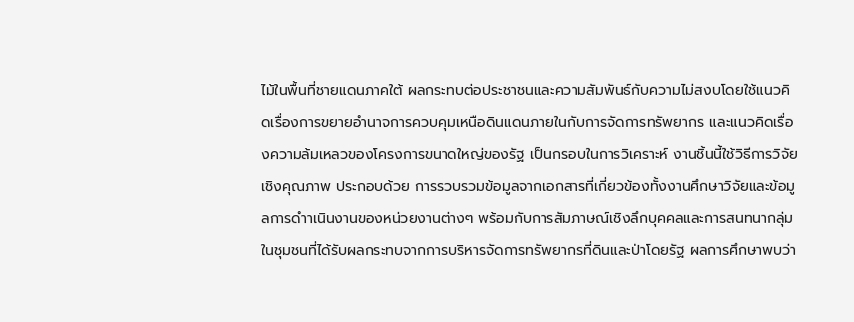ไม้ในพื้นที่ชายแดนภาคใต้ ผลกระทบต่อประชาชนและความสัมพันธ์กับความไม่สงบโดยใช้แนวคิดเรื่องการขยายอำนาจการควบคุมเหนือดินแดนภายในกับการจัดการทรัพยากร และแนวคิดเรื่องความล้มเหลวของโครงการขนาดใหญ่ของรัฐ เป็นกรอบในการวิเคราะห์ งานชิ้นนี้ใช้วิธีการวิจัยเชิงคุณภาพ ประกอบด้วย การรวบรวมข้อมูลจากเอกสารที่เกี่ยวข้องทั้งงานศึกษาวิจัยและข้อมูลการดำาเนินงานของหน่วยงานต่างๆ พร้อมกับการสัมภาษณ์เชิงลึกบุคคลและการสนทนากลุ่มในชุมชนที่ได้รับผลกระทบจากการบริหารจัดการทรัพยากรที่ดินและป่าโดยรัฐ ผลการศึกษาพบว่า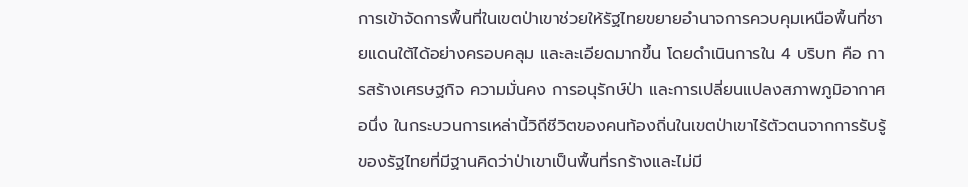การเข้าจัดการพื้นที่ในเขตป่าเขาช่วยให้รัฐไทยขยายอำนาจการควบคุมเหนือพื้นที่ชายแดนใต้ได้อย่างครอบคลุม และละเอียดมากขึ้น โดยดำเนินการใน 4 บริบท คือ การสร้างเศรษฐกิจ ความมั่นคง การอนุรักษ์ป่า และการเปลี่ยนแปลงสภาพภูมิอากาศ อนึ่ง ในกระบวนการเหล่านี้วิถีชีวิตของคนท้องถิ่นในเขตป่าเขาไร้ตัวตนจากการรับรู้ของรัฐไทยที่มีฐานคิดว่าป่าเขาเป็นพื้นที่รกร้างและไม่มี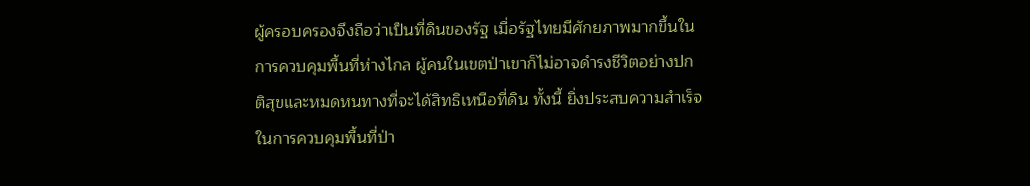ผู้ครอบครองจึงถือว่าเป็นที่ดินของรัฐ เมื่อรัฐไทยมีศักยภาพมากขึ้นในการควบคุมพื้นที่ห่างไกล ผู้คนในเขตป่าเขาก็ไม่อาจดำรงชีวิตอย่างปกติสุขและหมดหนทางที่จะได้สิทธิเหนือที่ดิน ทั้งนี้ ยิ่งประสบความสำเร็จในการควบคุมพื้นที่ป่า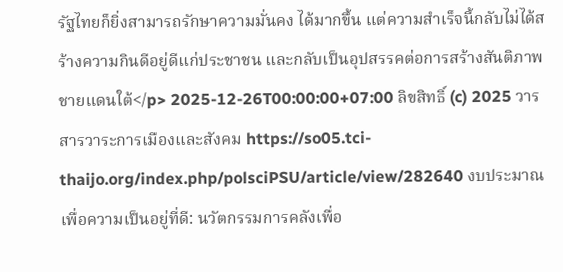รัฐไทยก็ยิ่งสามารถรักษาความมั่นคง ได้มากขึ้น แต่ความสำเร็จนี้กลับไม่ได้สร้างความกินดีอยู่ดีแก่ประชาชน และกลับเป็นอุปสรรคต่อการสร้างสันติภาพชายแดนใต้</p> 2025-12-26T00:00:00+07:00 ลิขสิทธิ์ (c) 2025 วารสารวาระการเมืองและสังคม https://so05.tci-thaijo.org/index.php/polsciPSU/article/view/282640 งบประมาณเพื่อความเป็นอยู่ที่ดี: นวัตกรรมการคลังเพื่อ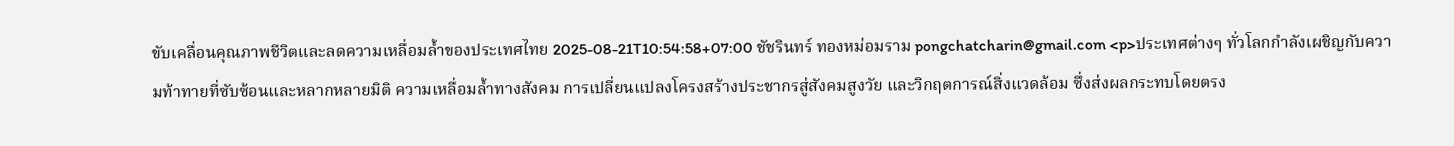ขับเคลื่อนคุณภาพชีวิตและลดความเหลื่อมล้ำของประเทศไทย 2025-08-21T10:54:58+07:00 ชัชรินทร์ ทองหม่อมราม pongchatcharin@gmail.com <p>ประเทศต่างๆ ทั่วโลกกำลังเผชิญกับความท้าทายที่ซับซ้อนและหลากหลายมิติ ความเหลื่อมล้ำทางสังคม การเปลี่ยนแปลงโครงสร้างประชากรสู่สังคมสูงวัย และวิกฤตการณ์สิ่งแวดล้อม ซึ่งส่งผลกระทบโดยตรง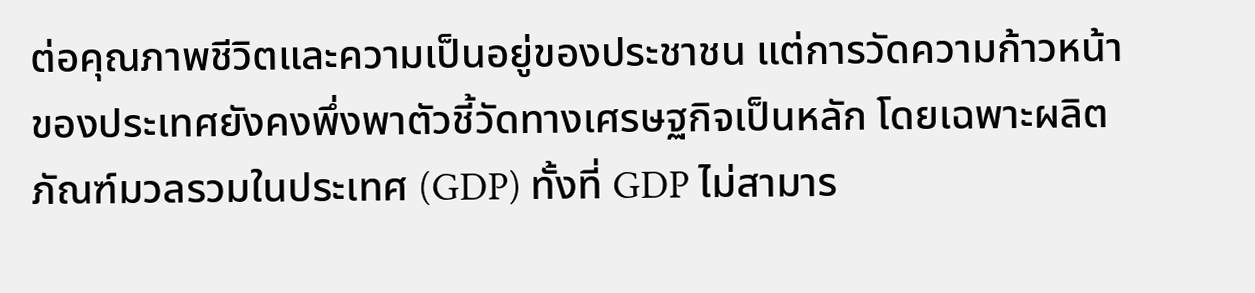ต่อคุณภาพชีวิตและความเป็นอยู่ของประชาชน แต่การวัดความก้าวหน้าของประเทศยังคงพึ่งพาตัวชี้วัดทางเศรษฐกิจเป็นหลัก โดยเฉพาะผลิตภัณฑ์มวลรวมในประเทศ (GDP) ทั้งที่ GDP ไม่สามาร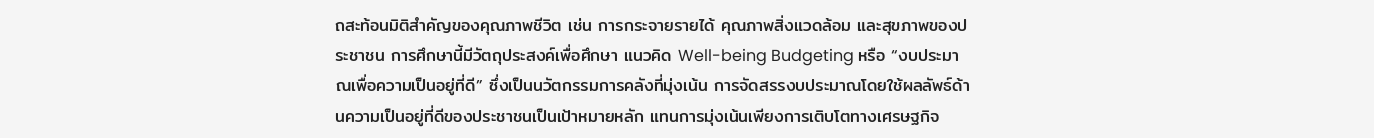ถสะท้อนมิติสำคัญของคุณภาพชีวิต เช่น การกระจายรายได้ คุณภาพสิ่งแวดล้อม และสุขภาพของประชาชน การศึกษานี้มีวัตถุประสงค์เพื่อศึกษา แนวคิด Well-being Budgeting หรือ “งบประมาณเพื่อความเป็นอยู่ที่ดี” ซึ่งเป็นนวัตกรรมการคลังที่มุ่งเน้น การจัดสรรงบประมาณโดยใช้ผลลัพธ์ด้านความเป็นอยู่ที่ดีของประชาชนเป็นเป้าหมายหลัก แทนการมุ่งเน้นเพียงการเติบโตทางเศรษฐกิจ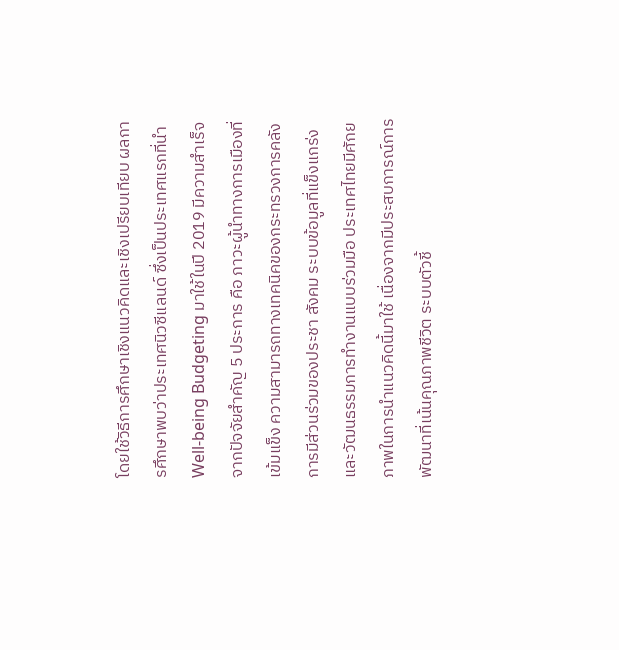โดยใช้วิธีการศึกษาเชิงแนวคิดและเชิงเปรียบเทียบ ผลการศึกษาพบว่าประเทศนิวซีแลนด์ ซึ่งเป็นประเทศแรกที่นำ Well-being Budgeting มาใช้ในปี 2019 มีความสำเร็จจากปัจจัยสำคัญ 5 ประการ คือ ภาวะผู้นำทางการเมืองที่เข้มแข็ง ความสามารถทางเทคนิคของกระทรวงการคลัง การมีส่วนร่วมของประชา สังคม ระบบข้อมูลที่แข็งแกร่ง และวัฒนธรรมการทำงานแบบร่วมมือ ประเทศไทยมีศักยภาพในการนำแนวคิดนี้มาใช้ เนื่องจากมีประสบการณ์การพัฒนาที่เน้นคุณภาพชีวิต ระบบตัวชี้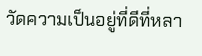วัดความเป็นอยู่ที่ดีที่หลา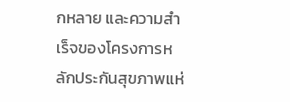กหลาย และความสำเร็จของโครงการหลักประกันสุขภาพแห่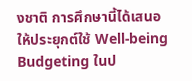งชาติ การศึกษานี้ได้เสนอให้ประยุกต์ใช้ Well-being Budgeting ในป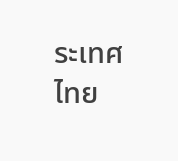ระเทศไทย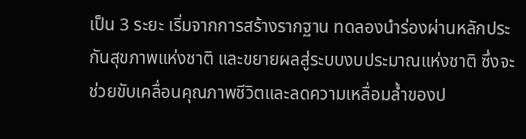เป็น 3 ระยะ เริ่มจากการสร้างรากฐาน ทดลองนำร่องผ่านหลักประกันสุขภาพแห่งชาติ และขยายผลสู่ระบบงบประมาณแห่งชาติ ซึ่งจะช่วยขับเคลื่อนคุณภาพชีวิตและลดความเหลื่อมล้ำของป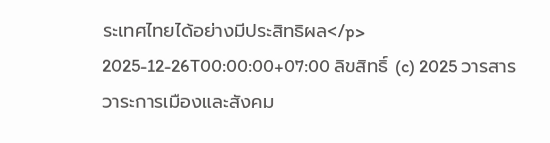ระเทศไทยได้อย่างมีประสิทธิผล</p> 2025-12-26T00:00:00+07:00 ลิขสิทธิ์ (c) 2025 วารสารวาระการเมืองและสังคม